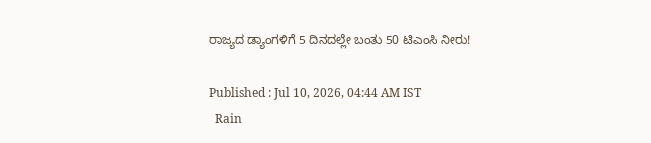ರಾಜ್ಯದ ಡ್ಯಾಂಗಳಿಗೆ 5 ದಿನದಲ್ಲೇ ಬಂತು 50 ಟಿಎಂಸಿ ನೀರು!

Published : Jul 10, 2026, 04:44 AM IST
  Rain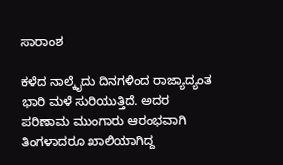ಸಾರಾಂಶ

ಕಳೆದ ನಾಲ್ಕೈದು ದಿನಗಳಿಂದ ರಾಜ್ಯಾದ್ಯಂತ ಭಾರಿ ಮಳೆ ಸುರಿಯುತ್ತಿದೆ. ಅದರ ಪರಿಣಾಮ ಮುಂಗಾರು ಆರಂಭವಾಗಿ ತಿಂಗಳಾದರೂ ಖಾಲಿಯಾಗಿದ್ದ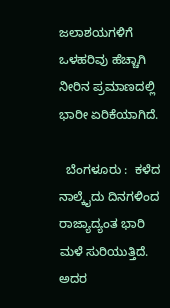ಜಲಾಶಯಗಳಿಗೆ ಒಳಹರಿವು ಹೆಚ್ಚಾಗಿ ನೀರಿನ ಪ್ರಮಾಣದಲ್ಲಿ ಭಾರೀ ಏರಿಕೆಯಾಗಿದೆ.

  ಬೆಂಗಳೂರು :  ಕಳೆದ ನಾಲ್ಕೈದು ದಿನಗಳಿಂದ ರಾಜ್ಯಾದ್ಯಂತ ಭಾರಿ ಮಳೆ ಸುರಿಯುತ್ತಿದೆ. ಅದರ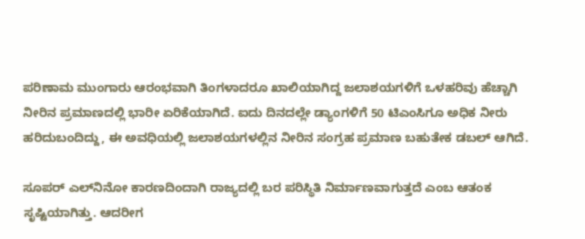ಪರಿಣಾಮ ಮುಂಗಾರು ಆರಂಭವಾಗಿ ತಿಂಗಳಾದರೂ ಖಾಲಿಯಾಗಿದ್ದ ಜಲಾಶಯಗಳಿಗೆ ಒಳಹರಿವು ಹೆಚ್ಚಾಗಿ ನೀರಿನ ಪ್ರಮಾಣದಲ್ಲಿ ಭಾರೀ ಏರಿಕೆಯಾಗಿದೆ. ಐದು ದಿನದಲ್ಲೇ ಡ್ಯಾಂಗಳಿಗೆ 50 ಟಿಎಂಸಿಗೂ ಅಧಿಕ ನೀರು ಹರಿದುಬಂದಿದ್ದು, ಈ ಅವಧಿಯಲ್ಲಿ ಜಲಾಶಯಗಳಲ್ಲಿನ ನೀರಿನ ಸಂಗ್ರಹ ಪ್ರಮಾಣ ಬಹುತೇಕ ಡಬಲ್‌ ಆಗಿದೆ.

ಸೂಪರ್‌ ಎಲ್‌ನಿನೋ ಕಾರಣದಿಂದಾಗಿ ರಾಜ್ಯದಲ್ಲಿ ಬರ ಪರಿಸ್ಥಿತಿ ನಿರ್ಮಾಣವಾಗುತ್ತದೆ ಎಂಬ ಆತಂಕ ಸೃಷ್ಟಿಯಾಗಿತ್ತು. ಆದರೀಗ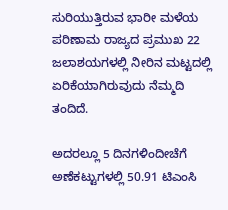ಸುರಿಯುತ್ತಿರುವ ಭಾರೀ ಮಳೆಯ ಪರಿಣಾಮ ರಾಜ್ಯದ ಪ್ರಮುಖ 22 ಜಲಾಶಯಗಳಲ್ಲಿ ನೀರಿನ ಮಟ್ಟದಲ್ಲಿ ಏರಿಕೆಯಾಗಿರುವುದು ನೆಮ್ಮದಿ ತಂದಿದೆ.

ಅದರಲ್ಲೂ 5 ದಿನಗಳಿಂದೀಚೆಗೆ ಅಣೆಕಟ್ಟುಗಳಲ್ಲಿ 50.91 ಟಿಎಂಸಿ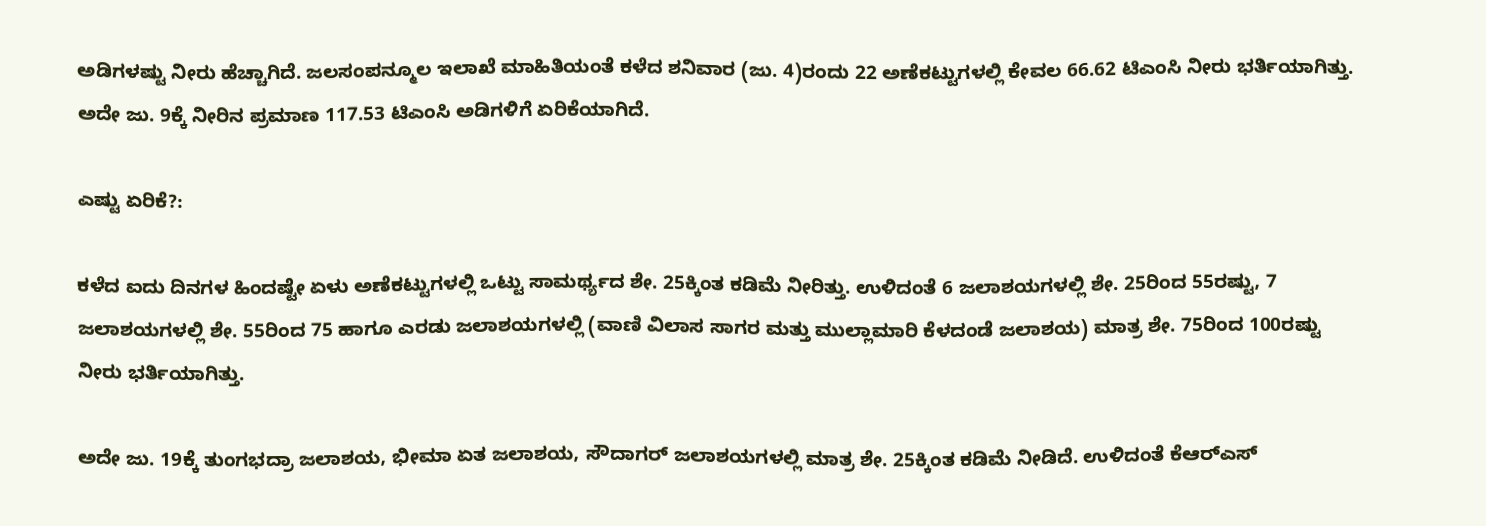ಅಡಿಗಳಷ್ಟು ನೀರು ಹೆಚ್ಚಾಗಿದೆ. ಜಲಸಂಪನ್ಮೂಲ ಇಲಾಖೆ ಮಾಹಿತಿಯಂತೆ ಕಳೆದ ಶನಿವಾರ (ಜು. 4)ರಂದು 22 ಅಣೆಕಟ್ಟುಗಳಲ್ಲಿ ಕೇವಲ 66.62 ಟಿಎಂಸಿ ನೀರು ಭರ್ತಿಯಾಗಿತ್ತು. ಅದೇ ಜು. 9ಕ್ಕೆ ನೀರಿನ ಪ್ರಮಾಣ 117.53 ಟಿಎಂಸಿ ಅಡಿಗಳಿಗೆ ಏರಿಕೆಯಾಗಿದೆ.

ಎಷ್ಟು ಏರಿಕೆ?:

ಕಳೆದ ಐದು ದಿನಗಳ ಹಿಂದಷ್ಟೇ ಏಳು ಅಣೆಕಟ್ಟುಗಳಲ್ಲಿ ಒಟ್ಟು ಸಾಮರ್ಥ್ಯದ ಶೇ. 25ಕ್ಕಿಂತ ಕಡಿಮೆ ನೀರಿತ್ತು. ಉಳಿದಂತೆ 6 ಜಲಾಶಯಗಳಲ್ಲಿ ಶೇ. 25ರಿಂದ 55ರಷ್ಟು, 7 ಜಲಾಶಯಗಳಲ್ಲಿ ಶೇ. 55ರಿಂದ 75 ಹಾಗೂ ಎರಡು ಜಲಾಶಯಗಳಲ್ಲಿ (ವಾಣಿ ವಿಲಾಸ ಸಾಗರ ಮತ್ತು ಮುಲ್ಲಾಮಾರಿ ಕೆಳದಂಡೆ ಜಲಾಶಯ) ಮಾತ್ರ ಶೇ. 75ರಿಂದ 100ರಷ್ಟು ನೀರು ಭರ್ತಿಯಾಗಿತ್ತು.

ಅದೇ ಜು. 19ಕ್ಕೆ ತುಂಗಭದ್ರಾ ಜಲಾಶಯ, ಭೀಮಾ ಏತ ಜಲಾಶಯ, ಸೌದಾಗರ್‌ ಜಲಾಶಯಗಳಲ್ಲಿ ಮಾತ್ರ ಶೇ. 25ಕ್ಕಿಂತ ಕಡಿಮೆ ನೀಡಿದೆ. ಉಳಿದಂತೆ ಕೆಆರ್‌ಎಸ್‌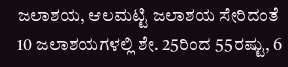ಜಲಾಶಯ, ಆಲಮಟ್ಟಿ ಜಲಾಶಯ ಸೇರಿದಂತೆ 10 ಜಲಾಶಯಗಳಲ್ಲಿ ಶೇ. 25ರಿಂದ 55ರಷ್ಟು, 6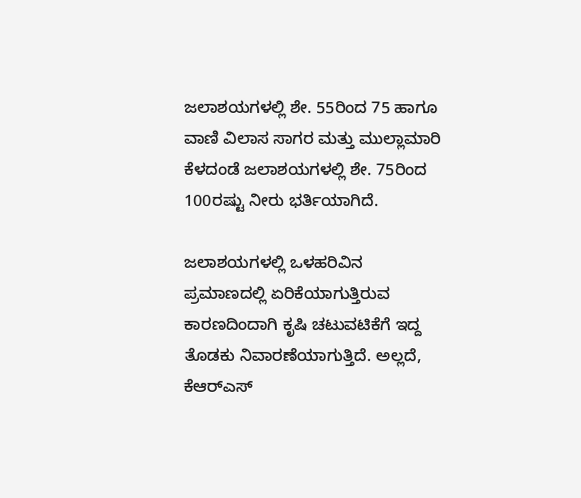ಜಲಾಶಯಗಳಲ್ಲಿ ಶೇ. 55ರಿಂದ 75 ಹಾಗೂ ವಾಣಿ ವಿಲಾಸ ಸಾಗರ ಮತ್ತು ಮುಲ್ಲಾಮಾರಿ ಕೆಳದಂಡೆ ಜಲಾಶಯಗಳಲ್ಲಿ ಶೇ. 75ರಿಂದ 100ರಷ್ಟು ನೀರು ಭರ್ತಿಯಾಗಿದೆ.

ಜಲಾಶಯಗಳಲ್ಲಿ ಒಳಹರಿವಿನ ಪ್ರಮಾಣದಲ್ಲಿ ಏರಿಕೆಯಾಗುತ್ತಿರುವ ಕಾರಣದಿಂದಾಗಿ ಕೃಷಿ ಚಟುವಟಿಕೆಗೆ ಇದ್ದ ತೊಡಕು ನಿವಾರಣೆಯಾಗುತ್ತಿದೆ. ಅಲ್ಲದೆ, ಕೆಆರ್‌ಎಸ್‌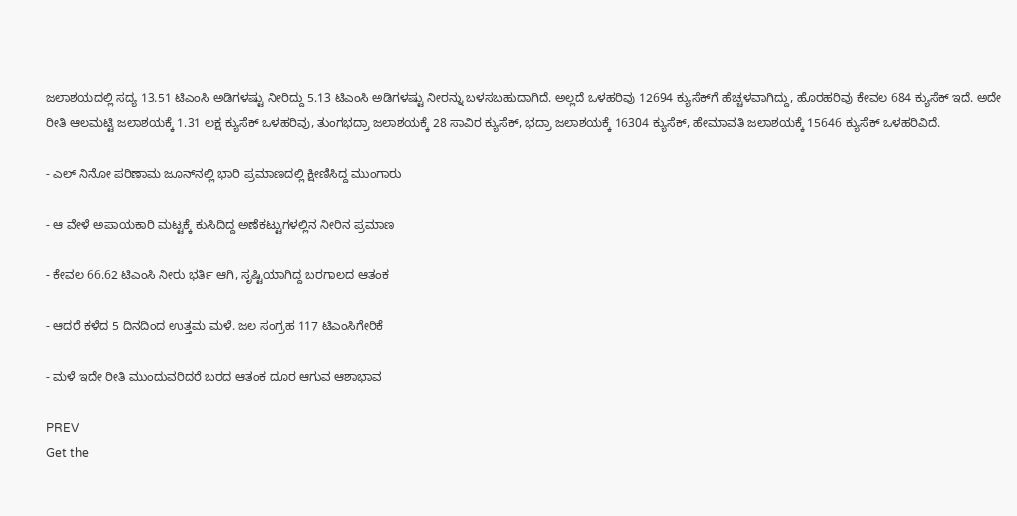ಜಲಾಶಯದಲ್ಲಿ ಸದ್ಯ 13.51 ಟಿಎಂಸಿ ಅಡಿಗಳಷ್ಟು ನೀರಿದ್ದು 5.13 ಟಿಎಂಸಿ ಅಡಿಗಳಷ್ಟು ನೀರನ್ನು ಬಳಸಬಹುದಾಗಿದೆ. ಅಲ್ಲದೆ ಒಳಹರಿವು 12694 ಕ್ಯುಸೆಕ್‌ಗೆ ಹೆಚ್ಚಳವಾಗಿದ್ದು, ಹೊರಹರಿವು ಕೇವಲ 684 ಕ್ಯುಸೆಕ್‌ ಇದೆ. ಅದೇ ರೀತಿ ಆಲಮಟ್ಟಿ ಜಲಾಶಯಕ್ಕೆ 1.31 ಲಕ್ಷ ಕ್ಯುಸೆಕ್‌ ಒಳಹರಿವು, ತುಂಗಭದ್ರಾ ಜಲಾಶಯಕ್ಕೆ 28 ಸಾವಿರ ಕ್ಯುಸೆಕ್‌, ಭದ್ರಾ ಜಲಾಶಯಕ್ಕೆ 16304 ಕ್ಯುಸೆಕ್‌, ಹೇಮಾವತಿ ಜಲಾಶಯಕ್ಕೆ 15646 ಕ್ಯುಸೆಕ್‌ ಒಳಹರಿವಿದೆ.

- ಎಲ್‌ ನಿನೋ ಪರಿಣಾಮ ಜೂನ್‌ನಲ್ಲಿ ಭಾರಿ ಪ್ರಮಾಣದಲ್ಲಿ ಕ್ಷೀಣಿಸಿದ್ದ ಮುಂಗಾರು

- ಆ ವೇಳೆ ಅಪಾಯಕಾರಿ ಮಟ್ಟಕ್ಕೆ ಕುಸಿದಿದ್ದ ಅಣೆಕಟ್ಟುಗಳಲ್ಲಿನ ನೀರಿನ ಪ್ರಮಾಣ

- ಕೇವಲ 66.62 ಟಿಎಂಸಿ ನೀರು ಭರ್ತಿ ಆಗಿ, ಸೃಷ್ಟಿಯಾಗಿದ್ದ ಬರಗಾಲದ ಆತಂಕ

- ಆದರೆ ಕಳೆದ 5 ದಿನದಿಂದ ಉತ್ತಮ ಮಳೆ. ಜಲ ಸಂಗ್ರಹ 117 ಟಿಎಂಸಿಗೇರಿಕೆ

- ಮಳೆ ಇದೇ ರೀತಿ ಮುಂದುವರಿದರೆ ಬರದ ಆತಂಕ ದೂರ ಆಗುವ ಆಶಾಭಾವ

PREV
Get the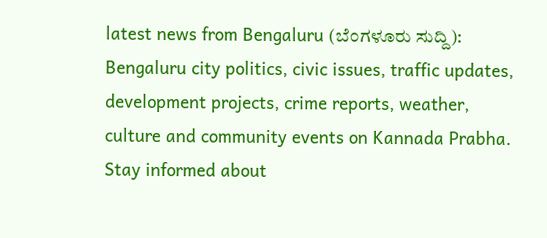latest news from Bengaluru (ಬೆಂಗಳೂರು ಸುದ್ದಿ): Bengaluru city politics, civic issues, traffic updates, development projects, crime reports, weather, culture and community events on Kannada Prabha. Stay informed about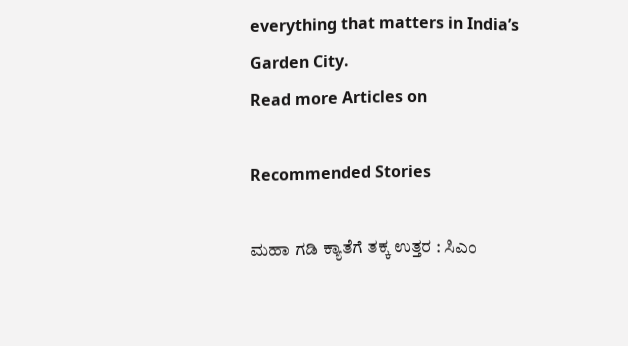everything that matters in India’s Garden City.
Read more Articles on

Recommended Stories

ಮಹಾ ಗಡಿ ಕ್ಯಾತೆಗೆ ತಕ್ಕ ಉತ್ತರ : ಸಿಎಂ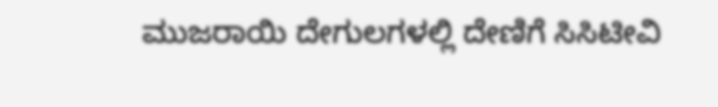ಮುಜರಾಯಿ ದೇಗುಲಗಳಲ್ಲಿ ದೇಣಿಗೆ ಸಿಸಿಟೀವಿ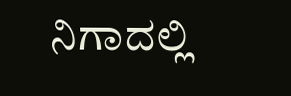ನಿಗಾದಲ್ಲಿ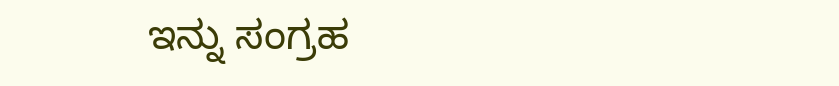ಇನ್ನು ಸಂಗ್ರಹ